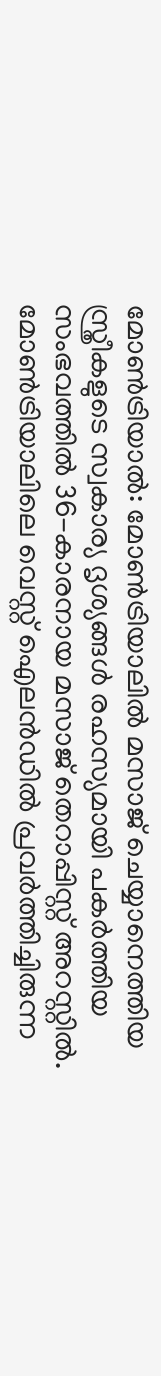മോൺട്രിയാൽ: മോൺട്രിയാലിൽ മസാജ് ചെയ്യാനെത്തിയ സ്ത്രീകളുടെ സ്വകാര്യ ദൃശ്യങ്ങൾ രഹസ്യമായി പകർത്തിയ സംഭവത്തിൽ 36-കാരനായ മസാജ് തെറാപ്പിസ്റ്റ് അറസ്റ്റിൽ. മോൺട്രിയാലിലെ വെസ്റ്റ് ഐലൻഡിൽ പ്രവർത്തിച്ചിരുന്ന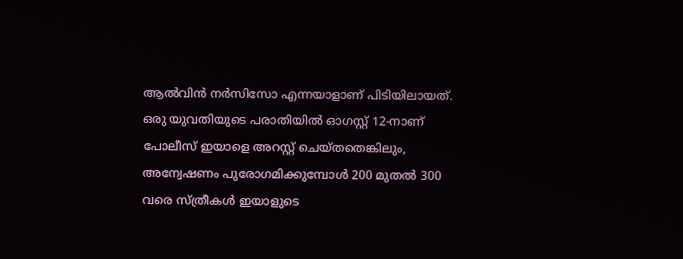ആൽവിൻ നർസിസോ എന്നയാളാണ് പിടിയിലായത്. ഒരു യുവതിയുടെ പരാതിയിൽ ഓഗസ്റ്റ് 12-നാണ് പോലീസ് ഇയാളെ അറസ്റ്റ് ചെയ്തതെങ്കിലും, അന്വേഷണം പുരോഗമിക്കുമ്പോൾ 200 മുതൽ 300 വരെ സ്ത്രീകൾ ഇയാളുടെ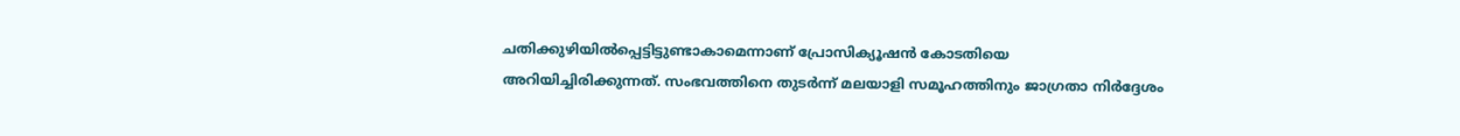ചതിക്കുഴിയിൽപ്പെട്ടിട്ടുണ്ടാകാമെന്നാണ് പ്രോസിക്യൂഷൻ കോടതിയെ അറിയിച്ചിരിക്കുന്നത്. സംഭവത്തിനെ തുടർന്ന് മലയാളി സമൂഹത്തിനും ജാഗ്രതാ നിർദ്ദേശം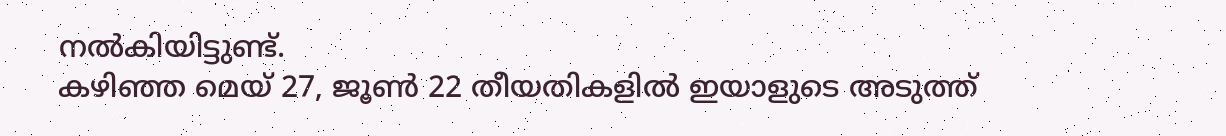നൽകിയിട്ടുണ്ട്.
കഴിഞ്ഞ മെയ് 27, ജൂൺ 22 തീയതികളിൽ ഇയാളുടെ അടുത്ത്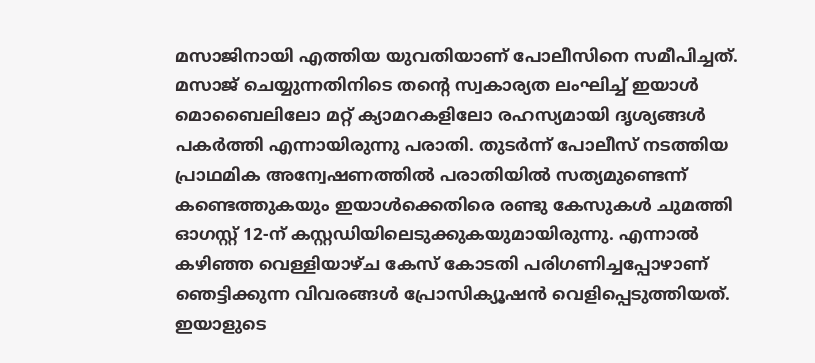മസാജിനായി എത്തിയ യുവതിയാണ് പോലീസിനെ സമീപിച്ചത്. മസാജ് ചെയ്യുന്നതിനിടെ തന്റെ സ്വകാര്യത ലംഘിച്ച് ഇയാൾ മൊബൈലിലോ മറ്റ് ക്യാമറകളിലോ രഹസ്യമായി ദൃശ്യങ്ങൾ പകർത്തി എന്നായിരുന്നു പരാതി. തുടർന്ന് പോലീസ് നടത്തിയ പ്രാഥമിക അന്വേഷണത്തിൽ പരാതിയിൽ സത്യമുണ്ടെന്ന് കണ്ടെത്തുകയും ഇയാൾക്കെതിരെ രണ്ടു കേസുകൾ ചുമത്തി ഓഗസ്റ്റ് 12-ന് കസ്റ്റഡിയിലെടുക്കുകയുമായിരുന്നു. എന്നാൽ കഴിഞ്ഞ വെള്ളിയാഴ്ച കേസ് കോടതി പരിഗണിച്ചപ്പോഴാണ് ഞെട്ടിക്കുന്ന വിവരങ്ങൾ പ്രോസിക്യൂഷൻ വെളിപ്പെടുത്തിയത്.
ഇയാളുടെ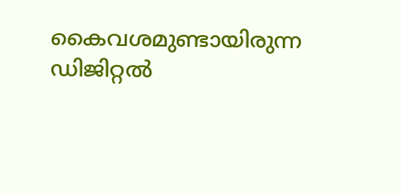കൈവശമുണ്ടായിരുന്ന ഡിജിറ്റൽ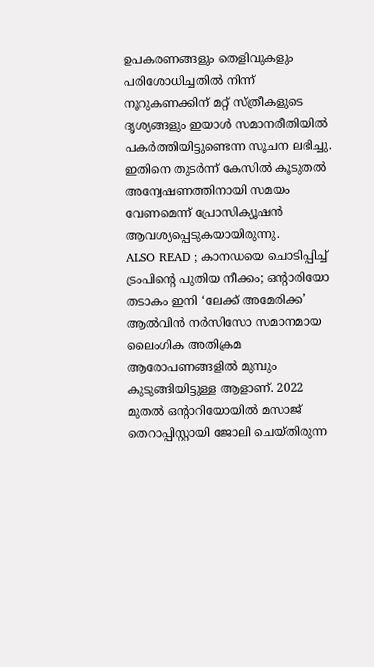ഉപകരണങ്ങളും തെളിവുകളും പരിശോധിച്ചതിൽ നിന്ന് നൂറുകണക്കിന് മറ്റ് സ്ത്രീകളുടെ ദൃശ്യങ്ങളും ഇയാൾ സമാനരീതിയിൽ പകർത്തിയിട്ടുണ്ടെന്ന സൂചന ലഭിച്ചു. ഇതിനെ തുടർന്ന് കേസിൽ കൂടുതൽ അന്വേഷണത്തിനായി സമയം വേണമെന്ന് പ്രോസിക്യൂഷൻ ആവശ്യപ്പെടുകയായിരുന്നു.
ALSO READ ; കാനഡയെ ചൊടിപ്പിച്ച് ട്രംപിന്റെ പുതിയ നീക്കം; ഒന്റാരിയോ തടാകം ഇനി ‘ലേക്ക് അമേരിക്ക’
ആൽവിൻ നർസിസോ സമാനമായ ലൈംഗിക അതിക്രമ ആരോപണങ്ങളിൽ മുമ്പും കുടുങ്ങിയിട്ടുള്ള ആളാണ്. 2022 മുതൽ ഒന്റാറിയോയിൽ മസാജ് തെറാപ്പിസ്റ്റായി ജോലി ചെയ്തിരുന്ന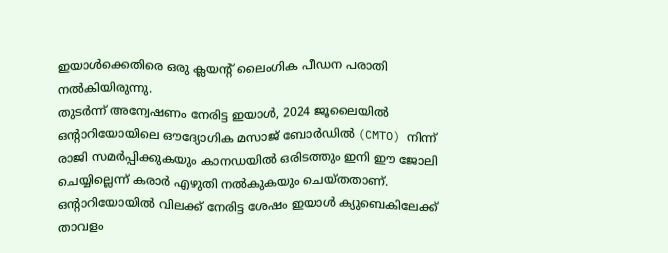ഇയാൾക്കെതിരെ ഒരു ക്ലയന്റ് ലൈംഗിക പീഡന പരാതി നൽകിയിരുന്നു.
തുടർന്ന് അന്വേഷണം നേരിട്ട ഇയാൾ, 2024 ജൂലൈയിൽ ഒന്റാറിയോയിലെ ഔദ്യോഗിക മസാജ് ബോർഡിൽ (CMTO) നിന്ന് രാജി സമർപ്പിക്കുകയും കാനഡയിൽ ഒരിടത്തും ഇനി ഈ ജോലി ചെയ്യില്ലെന്ന് കരാർ എഴുതി നൽകുകയും ചെയ്തതാണ്.
ഒന്റാറിയോയിൽ വിലക്ക് നേരിട്ട ശേഷം ഇയാൾ ക്യുബെകിലേക്ക് താവളം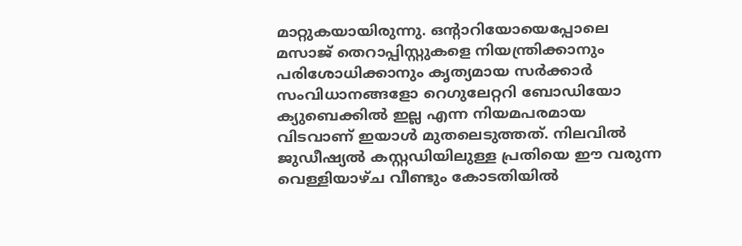മാറ്റുകയായിരുന്നു. ഒന്റാറിയോയെപ്പോലെ മസാജ് തെറാപ്പിസ്റ്റുകളെ നിയന്ത്രിക്കാനും പരിശോധിക്കാനും കൃത്യമായ സർക്കാർ സംവിധാനങ്ങളോ റെഗുലേറ്ററി ബോഡിയോ ക്യുബെക്കിൽ ഇല്ല എന്ന നിയമപരമായ വിടവാണ് ഇയാൾ മുതലെടുത്തത്. നിലവിൽ ജുഡീഷ്യൽ കസ്റ്റഡിയിലുള്ള പ്രതിയെ ഈ വരുന്ന വെള്ളിയാഴ്ച വീണ്ടും കോടതിയിൽ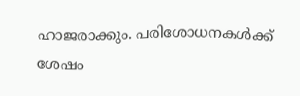ഹാജരാക്കും. പരിശോധനകൾക്ക് ശേഷം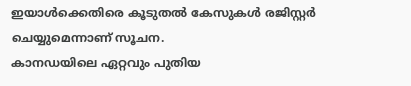ഇയാൾക്കെതിരെ കൂടുതൽ കേസുകൾ രജിസ്റ്റർ ചെയ്യുമെന്നാണ് സൂചന.
കാനഡയിലെ ഏറ്റവും പുതിയ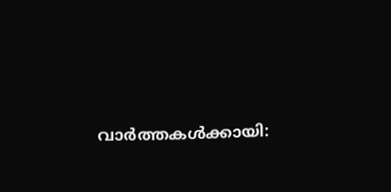വാർത്തകൾക്കായി: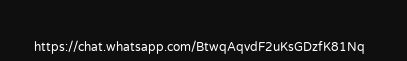https://chat.whatsapp.com/BtwqAqvdF2uKsGDzfK81Nq